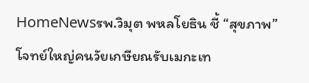HomeNewsรพ.วิมุต พหลโยธิน ชี้ “สุขภาพ” โจทย์ใหญ่คนวัยเกษียณรับเมกะเท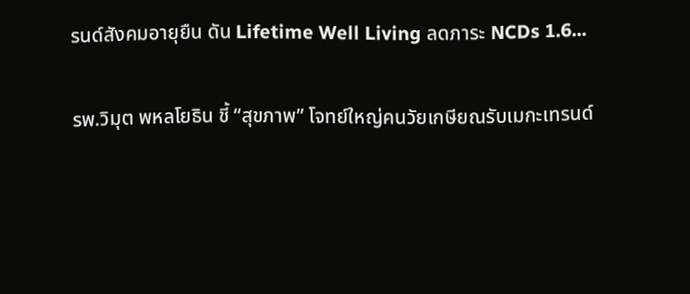รนด์สังคมอายุยืน ดัน Lifetime Well Living ลดภาระ NCDs 1.6...

รพ.วิมุต พหลโยธิน ชี้ “สุขภาพ” โจทย์ใหญ่คนวัยเกษียณรับเมกะเทรนด์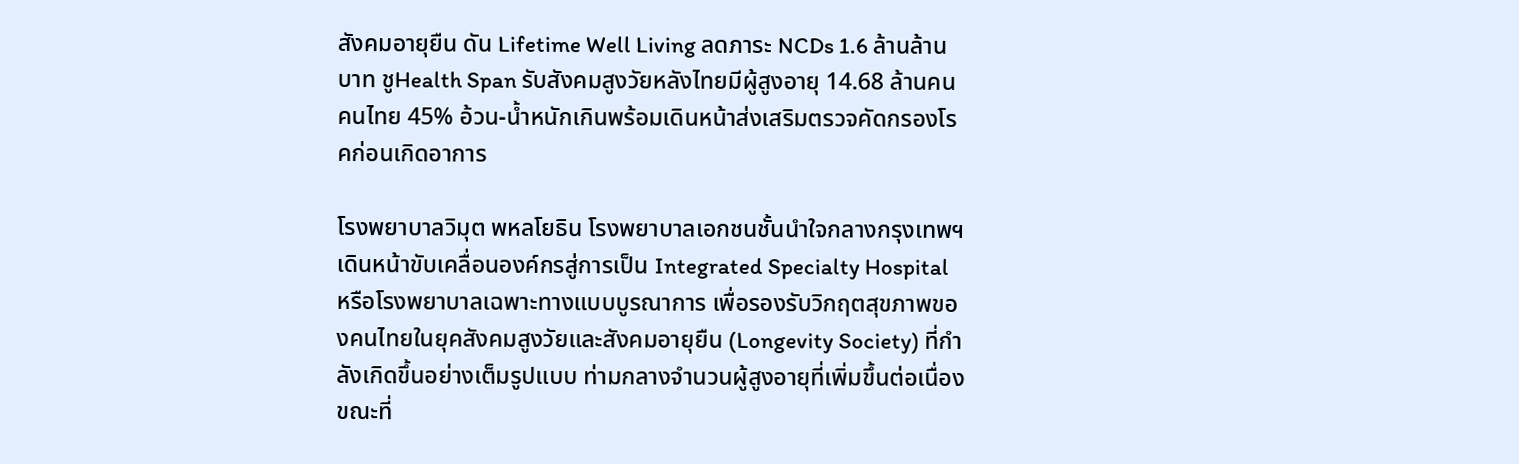สังคมอายุยืน ดัน Lifetime Well Living ลดภาระ NCDs 1.6 ล้านล้านบาท ชูHealth Span รับสังคมสูงวัยหลังไทยมีผู้สูงอายุ 14.68 ล้านคนคนไทย 45% อ้วน-น้ำหนักเกินพร้อมเดินหน้าส่งเสริมตรวจคัดกรองโรคก่อนเกิดอาการ

โรงพยาบาลวิมุต พหลโยธิน โรงพยาบาลเอกชนชั้นนำใจกลางกรุงเทพฯ เดินหน้าขับเคลื่อนองค์กรสู่การเป็น Integrated Specialty Hospital หรือโรงพยาบาลเฉพาะทางแบบบูรณาการ เพื่อรองรับวิกฤตสุขภาพของคนไทยในยุคสังคมสูงวัยและสังคมอายุยืน (Longevity Society) ที่กำลังเกิดขึ้นอย่างเต็มรูปแบบ ท่ามกลางจำนวนผู้สูงอายุที่เพิ่มขึ้นต่อเนื่อง ขณะที่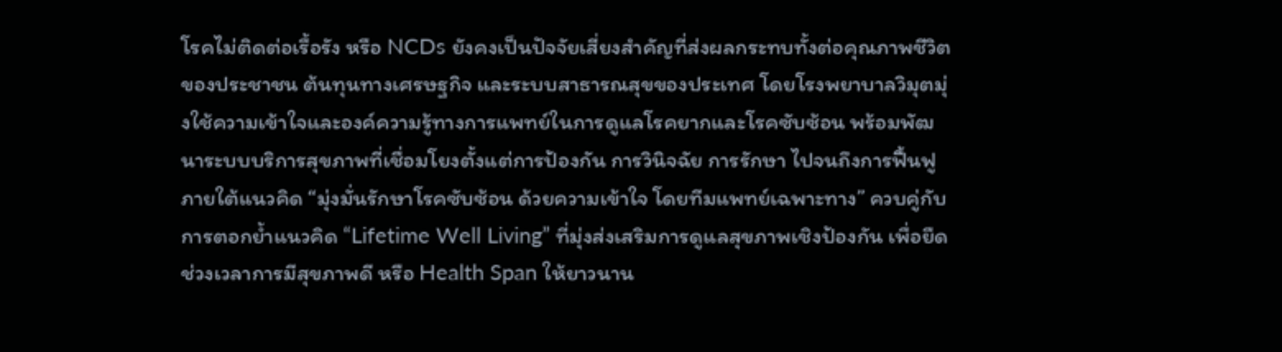โรคไม่ติดต่อเรื้อรัง หรือ NCDs ยังคงเป็นปัจจัยเสี่ยงสำคัญที่ส่งผลกระทบทั้งต่อคุณภาพชีวิตของประชาชน ต้นทุนทางเศรษฐกิจ และระบบสาธารณสุขของประเทศ โดยโรงพยาบาลวิมุตมุ่งใช้ความเข้าใจและองค์ความรู้ทางการแพทย์ในการดูแลโรคยากและโรคซับซ้อน พร้อมพัฒนาระบบบริการสุขภาพที่เชื่อมโยงตั้งแต่การป้องกัน การวินิจฉัย การรักษา ไปจนถึงการฟื้นฟู ภายใต้แนวคิด “มุ่งมั่นรักษาโรคซับซ้อน ด้วยความเข้าใจ โดยทีมแพทย์เฉพาะทาง” ควบคู่กับการตอกย้ำแนวคิด “Lifetime Well Living” ที่มุ่งส่งเสริมการดูแลสุขภาพเชิงป้องกัน เพื่อยืดช่วงเวลาการมีสุขภาพดี หรือ Health Span ให้ยาวนาน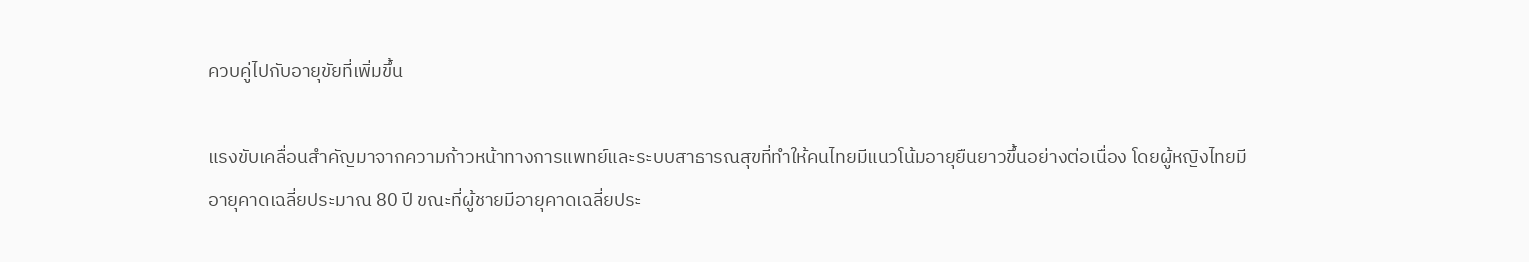ควบคู่ไปกับอายุขัยที่เพิ่มขึ้น

แรงขับเคลื่อนสำคัญมาจากความก้าวหน้าทางการแพทย์และระบบสาธารณสุขที่ทำให้คนไทยมีแนวโน้มอายุยืนยาวขึ้นอย่างต่อเนื่อง โดยผู้หญิงไทยมีอายุคาดเฉลี่ยประมาณ 80 ปี ขณะที่ผู้ชายมีอายุคาดเฉลี่ยประ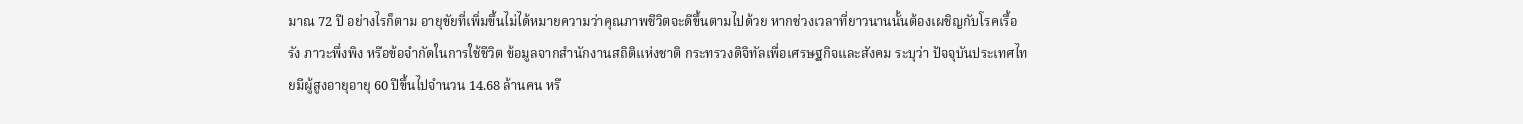มาณ 72 ปี อย่างไรก็ตาม อายุขัยที่เพิ่มขึ้นไม่ได้หมายความว่าคุณภาพชีวิตจะดีขึ้นตามไปด้วย หากช่วงเวลาที่ยาวนานนั้นต้องเผชิญกับโรคเรื้อรัง ภาวะพึ่งพิง หรือข้อจำกัดในการใช้ชีวิต ข้อมูลจากสำนักงานสถิติแห่งชาติ กระทรวงดิจิทัลเพื่อเศรษฐกิจและสังคม ระบุว่า ปัจจุบันประเทศไทยมีผู้สูงอายุอายุ 60 ปีขึ้นไปจำนวน 14.68 ล้านคน หรื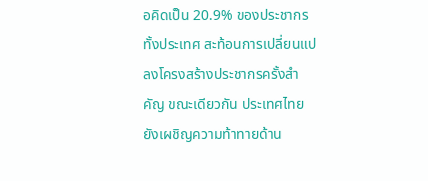อคิดเป็น 20.9% ของประชากรทั้งประเทศ สะท้อนการเปลี่ยนแปลงโครงสร้างประชากรครั้งสำคัญ ขณะเดียวกัน ประเทศไทยยังเผชิญความท้าทายด้าน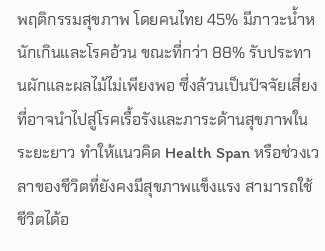พฤติกรรมสุขภาพ โดยคนไทย 45% มีภาวะน้ำหนักเกินและโรคอ้วน ขณะที่กว่า 88% รับประทานผักและผลไม้ไม่เพียงพอ ซึ่งล้วนเป็นปัจจัยเสี่ยงที่อาจนำไปสู่โรคเรื้อรังและภาระด้านสุขภาพในระยะยาว ทำให้แนวคิด Health Span หรือช่วงเวลาของชีวิตที่ยังคงมีสุขภาพแข็งแรง สามารถใช้ชีวิตได้อ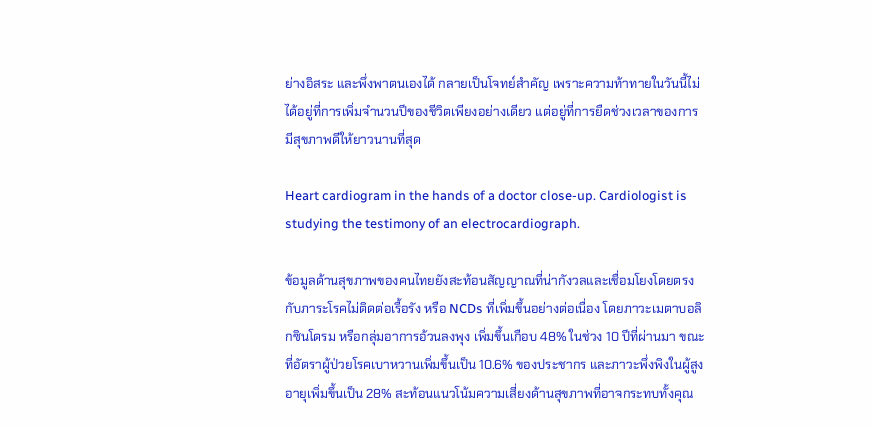ย่างอิสระ และพึ่งพาตนเองได้ กลายเป็นโจทย์สำคัญ เพราะความท้าทายในวันนี้ไม่ได้อยู่ที่การเพิ่มจำนวนปีของชีวิตเพียงอย่างเดียว แต่อยู่ที่การยืดช่วงเวลาของการมีสุขภาพดีให้ยาวนานที่สุด

Heart cardiogram in the hands of a doctor close-up. Cardiologist is studying the testimony of an electrocardiograph.

ข้อมูลด้านสุขภาพของคนไทยยังสะท้อนสัญญาณที่น่ากังวลและเชื่อมโยงโดยตรงกับภาระโรคไม่ติดต่อเรื้อรัง หรือ NCDs ที่เพิ่มขึ้นอย่างต่อเนื่อง โดยภาวะเมตาบอลิกซินโดรม หรือกลุ่มอาการอ้วนลงพุง เพิ่มขึ้นเกือบ 48% ในช่วง 10 ปีที่ผ่านมา ขณะที่อัตราผู้ป่วยโรคเบาหวานเพิ่มขึ้นเป็น 10.6% ของประชากร และภาวะพึ่งพิงในผู้สูงอายุเพิ่มขึ้นเป็น 28% สะท้อนแนวโน้มความเสี่ยงด้านสุขภาพที่อาจกระทบทั้งคุณ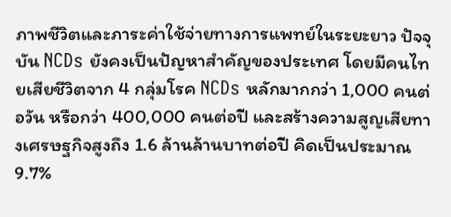ภาพชีวิตและภาระค่าใช้จ่ายทางการแพทย์ในระยะยาว ปัจจุบัน NCDs ยังคงเป็นปัญหาสำคัญของประเทศ โดยมีคนไทยเสียชีวิตจาก 4 กลุ่มโรค NCDs หลักมากกว่า 1,000 คนต่อวัน หรือกว่า 400,000 คนต่อปี และสร้างความสูญเสียทางเศรษฐกิจสูงถึง 1.6 ล้านล้านบาทต่อปี คิดเป็นประมาณ 9.7%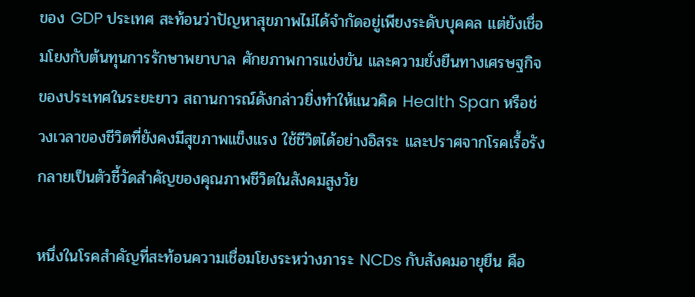ของ GDP ประเทศ สะท้อนว่าปัญหาสุขภาพไม่ได้จำกัดอยู่เพียงระดับบุคคล แต่ยังเชื่อมโยงกับต้นทุนการรักษาพยาบาล ศักยภาพการแข่งขัน และความยั่งยืนทางเศรษฐกิจของประเทศในระยะยาว สถานการณ์ดังกล่าวยิ่งทำให้แนวคิด Health Span หรือช่วงเวลาของชีวิตที่ยังคงมีสุขภาพแข็งแรง ใช้ชีวิตได้อย่างอิสระ และปราศจากโรคเรื้อรัง กลายเป็นตัวชี้วัดสำคัญของคุณภาพชีวิตในสังคมสูงวัย

หนึ่งในโรคสำคัญที่สะท้อนความเชื่อมโยงระหว่างภาระ NCDs กับสังคมอายุยืน คือ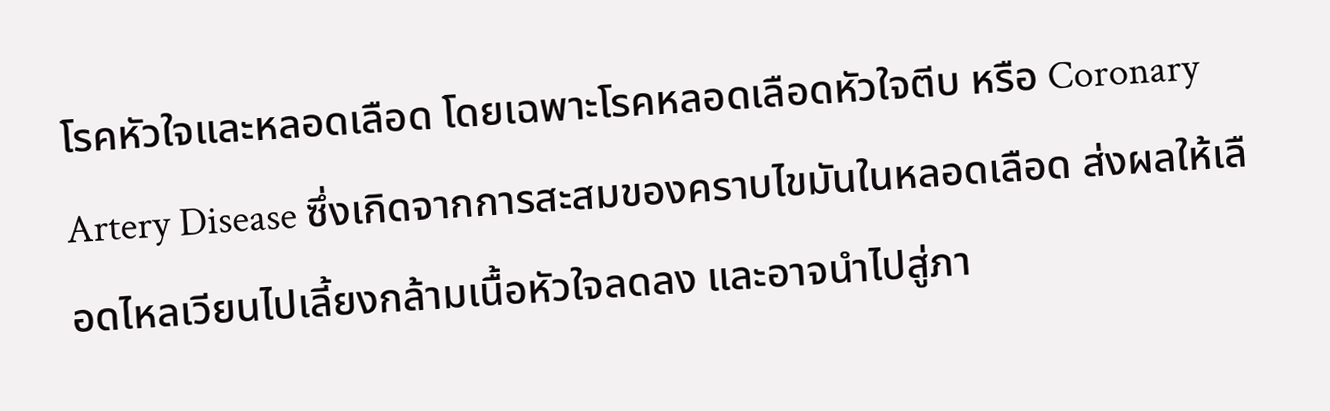โรคหัวใจและหลอดเลือด โดยเฉพาะโรคหลอดเลือดหัวใจตีบ หรือ Coronary Artery Disease ซึ่งเกิดจากการสะสมของคราบไขมันในหลอดเลือด ส่งผลให้เลือดไหลเวียนไปเลี้ยงกล้ามเนื้อหัวใจลดลง และอาจนำไปสู่ภา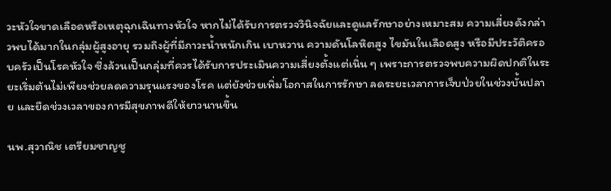วะหัวใจขาดเลือดหรือเหตุฉุกเฉินทางหัวใจ หากไม่ได้รับการตรวจวินิจฉัยและดูแลรักษาอย่างเหมาะสม ความเสี่ยงดังกล่าวพบได้มากในกลุ่มผู้สูงอายุ รวมถึงผู้ที่มีภาวะน้ำหนักเกิน เบาหวาน ความดันโลหิตสูง ไขมันในเลือดสูง หรือมีประวัติครอบครัวเป็นโรคหัวใจ ซึ่งล้วนเป็นกลุ่มที่ควรได้รับการประเมินความเสี่ยงตั้งแต่เนิ่น ๆ เพราะการตรวจพบความผิดปกติในระยะเริ่มต้นไม่เพียงช่วยลดความรุนแรงของโรค แต่ยังช่วยเพิ่มโอกาสในการรักษา ลดระยะเวลาการเจ็บป่วยในช่วงบั้นปลาย และยืดช่วงเวลาของการมีสุขภาพดีให้ยาวนานขึ้น

นพ.สุวาณิช เตรียมชาญชู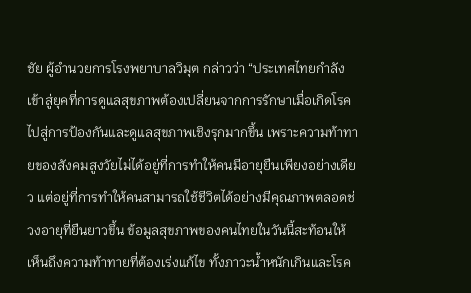ชัย ผู้อำนวยการโรงพยาบาลวิมุต กล่าวว่า “ประเทศไทยกำลังเข้าสู่ยุคที่การดูแลสุขภาพต้องเปลี่ยนจากการรักษาเมื่อเกิดโรค ไปสู่การป้องกันและดูแลสุขภาพเชิงรุกมากขึ้น เพราะความท้าทายของสังคมสูงวัยไม่ได้อยู่ที่การทำให้คนมีอายุยืนเพียงอย่างเดียว แต่อยู่ที่การทำให้คนสามารถใช้ชีวิตได้อย่างมีคุณภาพตลอดช่วงอายุที่ยืนยาวขึ้น ข้อมูลสุขภาพของคนไทยในวันนี้สะท้อนให้เห็นถึงความท้าทายที่ต้องเร่งแก้ไข ทั้งภาวะน้ำหนักเกินและโรค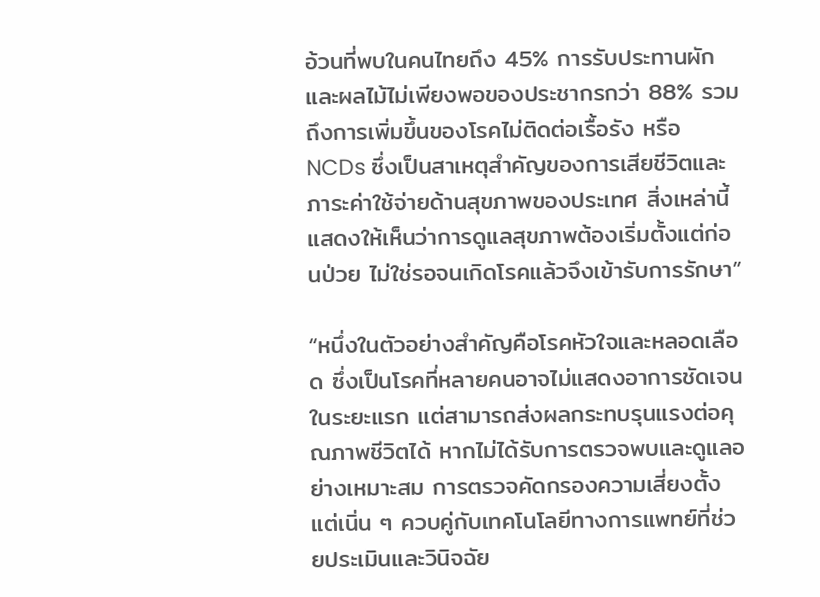อ้วนที่พบในคนไทยถึง 45% การรับประทานผักและผลไม้ไม่เพียงพอของประชากรกว่า 88% รวมถึงการเพิ่มขึ้นของโรคไม่ติดต่อเรื้อรัง หรือ NCDs ซึ่งเป็นสาเหตุสำคัญของการเสียชีวิตและภาระค่าใช้จ่ายด้านสุขภาพของประเทศ สิ่งเหล่านี้แสดงให้เห็นว่าการดูแลสุขภาพต้องเริ่มตั้งแต่ก่อนป่วย ไม่ใช่รอจนเกิดโรคแล้วจึงเข้ารับการรักษา”

“หนึ่งในตัวอย่างสำคัญคือโรคหัวใจและหลอดเลือด ซึ่งเป็นโรคที่หลายคนอาจไม่แสดงอาการชัดเจนในระยะแรก แต่สามารถส่งผลกระทบรุนแรงต่อคุณภาพชีวิตได้ หากไม่ได้รับการตรวจพบและดูแลอย่างเหมาะสม การตรวจคัดกรองความเสี่ยงตั้งแต่เนิ่น ๆ ควบคู่กับเทคโนโลยีทางการแพทย์ที่ช่วยประเมินและวินิจฉัย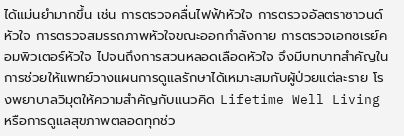ได้แม่นยำมากขึ้น เช่น การตรวจคลื่นไฟฟ้าหัวใจ การตรวจอัลตราซาวนด์หัวใจ การตรวจสมรรถภาพหัวใจขณะออกกำลังกาย การตรวจเอกซเรย์คอมพิวเตอร์หัวใจ ไปจนถึงการสวนหลอดเลือดหัวใจ จึงมีบทบาทสำคัญในการช่วยให้แพทย์วางแผนการดูแลรักษาได้เหมาะสมกับผู้ป่วยแต่ละราย โรงพยาบาลวิมุตให้ความสำคัญกับแนวคิด Lifetime Well Living หรือการดูแลสุขภาพตลอดทุกช่ว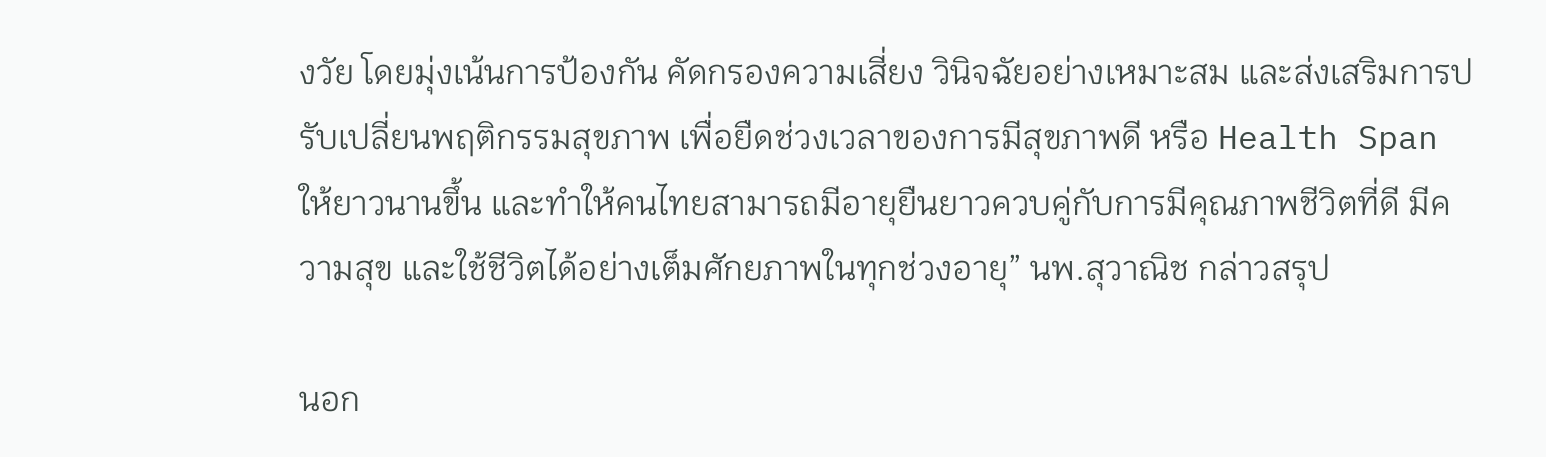งวัย โดยมุ่งเน้นการป้องกัน คัดกรองความเสี่ยง วินิจฉัยอย่างเหมาะสม และส่งเสริมการปรับเปลี่ยนพฤติกรรมสุขภาพ เพื่อยืดช่วงเวลาของการมีสุขภาพดี หรือ Health Span ให้ยาวนานขึ้น และทำให้คนไทยสามารถมีอายุยืนยาวควบคู่กับการมีคุณภาพชีวิตที่ดี มีความสุข และใช้ชีวิตได้อย่างเต็มศักยภาพในทุกช่วงอายุ” นพ.สุวาณิช กล่าวสรุป

นอก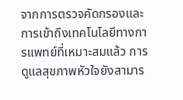จากการตรวจคัดกรองและการเข้าถึงเทคโนโลยีทางการแพทย์ที่เหมาะสมแล้ว การดูแลสุขภาพหัวใจยังสามาร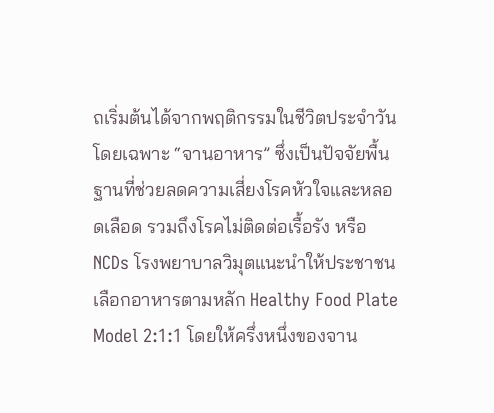ถเริ่มต้นได้จากพฤติกรรมในชีวิตประจำวัน โดยเฉพาะ “จานอาหาร” ซึ่งเป็นปัจจัยพื้นฐานที่ช่วยลดความเสี่ยงโรคหัวใจและหลอดเลือด รวมถึงโรคไม่ติดต่อเรื้อรัง หรือ NCDs โรงพยาบาลวิมุตแนะนำให้ประชาชนเลือกอาหารตามหลัก Healthy Food Plate Model 2:1:1 โดยให้ครึ่งหนึ่งของจาน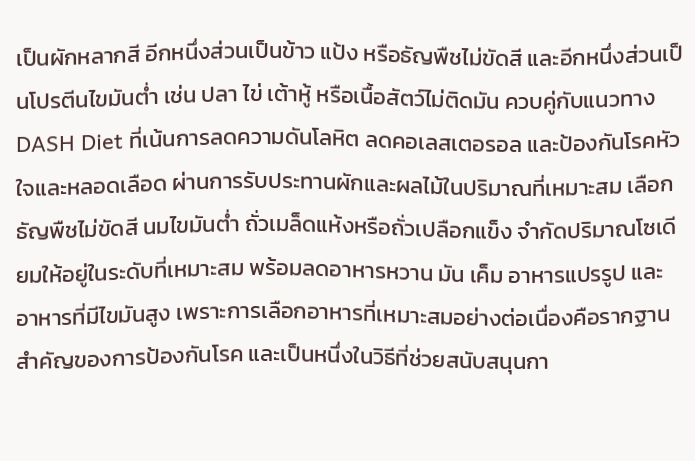เป็นผักหลากสี อีกหนึ่งส่วนเป็นข้าว แป้ง หรือธัญพืชไม่ขัดสี และอีกหนึ่งส่วนเป็นโปรตีนไขมันต่ำ เช่น ปลา ไข่ เต้าหู้ หรือเนื้อสัตว์ไม่ติดมัน ควบคู่กับแนวทาง DASH Diet ที่เน้นการลดความดันโลหิต ลดคอเลสเตอรอล และป้องกันโรคหัวใจและหลอดเลือด ผ่านการรับประทานผักและผลไม้ในปริมาณที่เหมาะสม เลือกธัญพืชไม่ขัดสี นมไขมันต่ำ ถั่วเมล็ดแห้งหรือถั่วเปลือกแข็ง จำกัดปริมาณโซเดียมให้อยู่ในระดับที่เหมาะสม พร้อมลดอาหารหวาน มัน เค็ม อาหารแปรรูป และอาหารที่มีไขมันสูง เพราะการเลือกอาหารที่เหมาะสมอย่างต่อเนื่องคือรากฐานสำคัญของการป้องกันโรค และเป็นหนึ่งในวิธีที่ช่วยสนับสนุนกา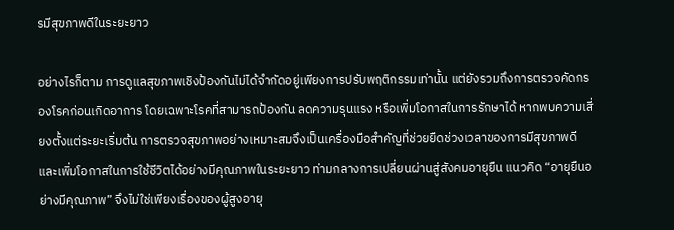รมีสุขภาพดีในระยะยาว

อย่างไรก็ตาม การดูแลสุขภาพเชิงป้องกันไม่ได้จำกัดอยู่เพียงการปรับพฤติกรรมเท่านั้น แต่ยังรวมถึงการตรวจคัดกรองโรคก่อนเกิดอาการ โดยเฉพาะโรคที่สามารถป้องกัน ลดความรุนแรง หรือเพิ่มโอกาสในการรักษาได้ หากพบความเสี่ยงตั้งแต่ระยะเริ่มต้น การตรวจสุขภาพอย่างเหมาะสมจึงเป็นเครื่องมือสำคัญที่ช่วยยืดช่วงเวลาของการมีสุขภาพดี และเพิ่มโอกาสในการใช้ชีวิตได้อย่างมีคุณภาพในระยะยาว ท่ามกลางการเปลี่ยนผ่านสู่สังคมอายุยืน แนวคิด “อายุยืนอย่างมีคุณภาพ” จึงไม่ใช่เพียงเรื่องของผู้สูงอายุ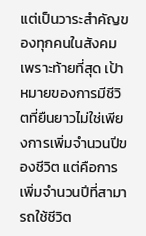แต่เป็นวาระสำคัญของทุกคนในสังคม เพราะท้ายที่สุด เป้าหมายของการมีชีวิตที่ยืนยาวไม่ใช่เพียงการเพิ่มจำนวนปีของชีวิต แต่คือการเพิ่มจำนวนปีที่สามารถใช้ชีวิต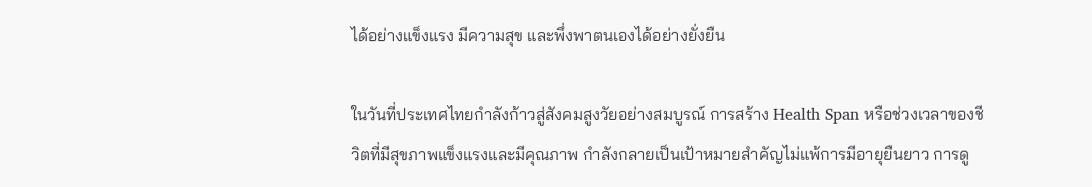ได้อย่างแข็งแรง มีความสุข และพึ่งพาตนเองได้อย่างยั่งยืน

ในวันที่ประเทศไทยกำลังก้าวสู่สังคมสูงวัยอย่างสมบูรณ์ การสร้าง Health Span หรือช่วงเวลาของชีวิตที่มีสุขภาพแข็งแรงและมีคุณภาพ กำลังกลายเป็นเป้าหมายสำคัญไม่แพ้การมีอายุยืนยาว การดู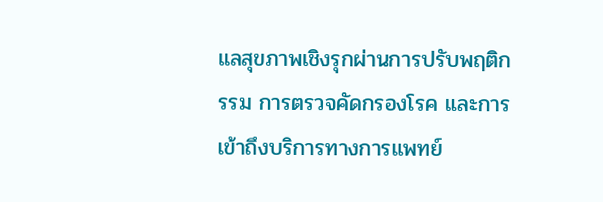แลสุขภาพเชิงรุกผ่านการปรับพฤติกรรม การตรวจคัดกรองโรค และการเข้าถึงบริการทางการแพทย์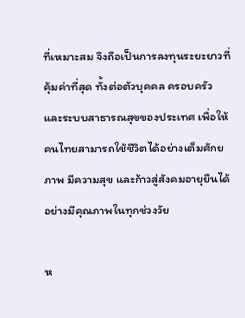ที่เหมาะสม จึงถือเป็นการลงทุนระยะยาวที่คุ้มค่าที่สุด ทั้งต่อตัวบุคคล ครอบครัว และระบบสาธารณสุขของประเทศ เพื่อให้คนไทยสามารถใช้ชีวิตได้อย่างเต็มศักยภาพ มีความสุข และก้าวสู่สังคมอายุยืนได้อย่างมีคุณภาพในทุกช่วงวัย

ห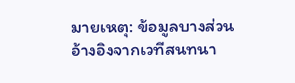มายเหตุ: ข้อมูลบางส่วนอ้างอิงจากเวทีสนทนา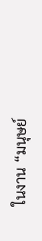ในงาน “มนุษย์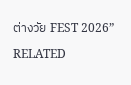ต่างวัย FEST 2026”

RELATED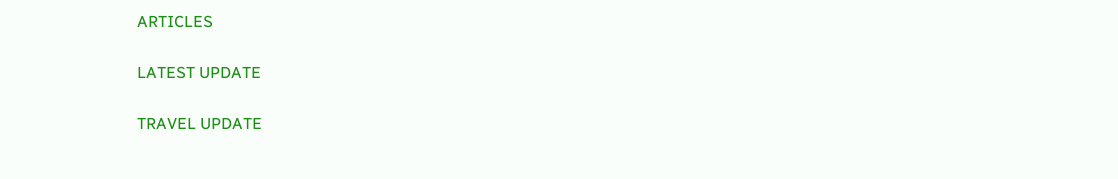ARTICLES

LATEST UPDATE

TRAVEL UPDATE